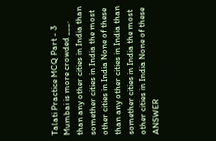Talati Practice MCQ Part - 3 Mumbai is more crowded ___. than any other cities in India than somether cities in India the most other cities in India None of these than any other cities in India than somether cities in India the most other cities in India None of these ANSWER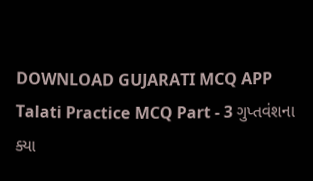DOWNLOAD GUJARATI MCQ APP
Talati Practice MCQ Part - 3 ગુપ્તવંશના ક્યા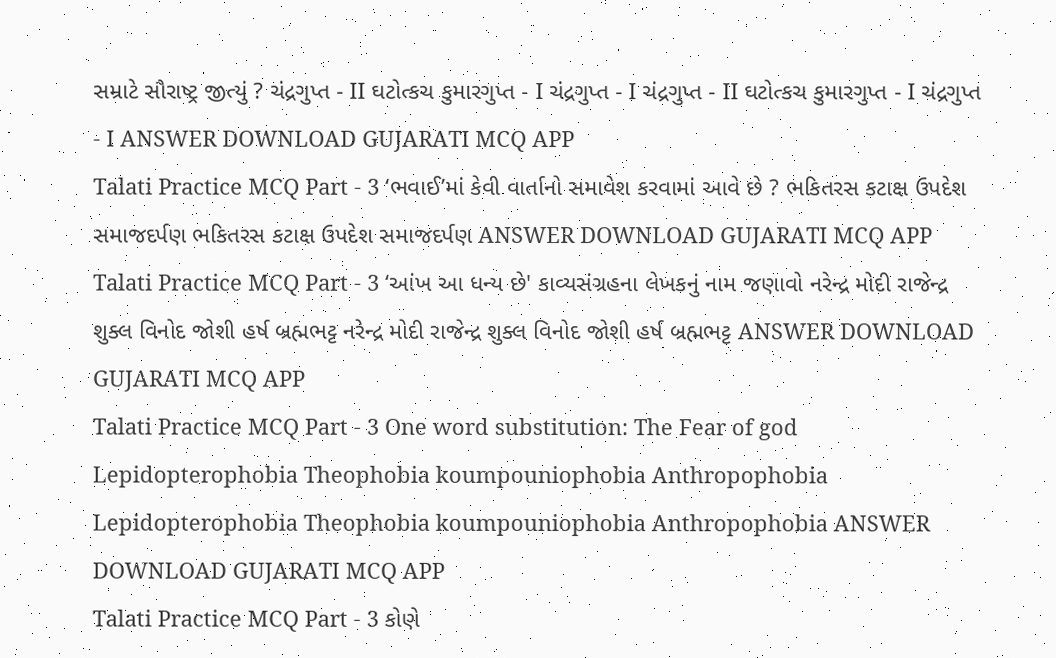સમ્રાટે સૌરાષ્ટ્ર જીત્યું ? ચંદ્રગુપ્ત - II ઘટોત્કચ કુમારગુપ્ત - I ચંદ્રગુપ્ત - I ચંદ્રગુપ્ત - II ઘટોત્કચ કુમારગુપ્ત - I ચંદ્રગુપ્ત - I ANSWER DOWNLOAD GUJARATI MCQ APP
Talati Practice MCQ Part - 3 ‘ભવાઈ’માં કેવી વાર્તાનો સમાવેશ કરવામાં આવે છે ? ભકિતરસ કટાક્ષ ઉપદેશ સમાજદર્પણ ભકિતરસ કટાક્ષ ઉપદેશ સમાજદર્પણ ANSWER DOWNLOAD GUJARATI MCQ APP
Talati Practice MCQ Part - 3 ‘આંખ આ ધન્ય છે' કાવ્યસંગ્રહના લેખકનું નામ જણાવો નરેન્દ્ર મોદી રાજેન્દ્ર શુક્લ વિનોદ જોશી હર્ષ બ્રહ્મભટ્ટ નરેન્દ્ર મોદી રાજેન્દ્ર શુક્લ વિનોદ જોશી હર્ષ બ્રહ્મભટ્ટ ANSWER DOWNLOAD GUJARATI MCQ APP
Talati Practice MCQ Part - 3 One word substitution: The Fear of god Lepidopterophobia Theophobia koumpouniophobia Anthropophobia Lepidopterophobia Theophobia koumpouniophobia Anthropophobia ANSWER DOWNLOAD GUJARATI MCQ APP
Talati Practice MCQ Part - 3 કોણે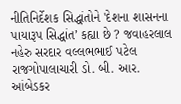નીતિનિર્દેશક સિદ્ધાંતોને 'દેશના શાસનના પાયારૂપ સિદ્ધાંત’ કહ્યા છે ? જવાહરલાલ નહેરુ સરદાર વલ્લભભાઈ પટેલ રાજગોપાલાચારી ડો. બી. આર. આંબેડકર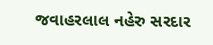જવાહરલાલ નહેરુ સરદાર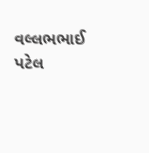વલ્લભભાઈ પટેલ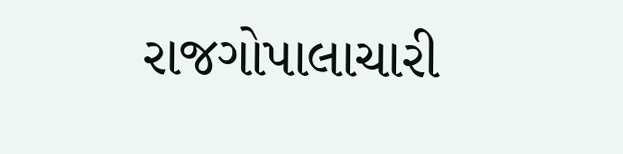રાજગોપાલાચારી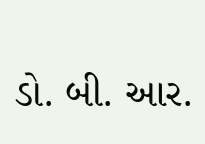ડો. બી. આર.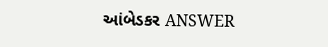આંબેડકર ANSWER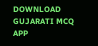DOWNLOAD GUJARATI MCQ APP